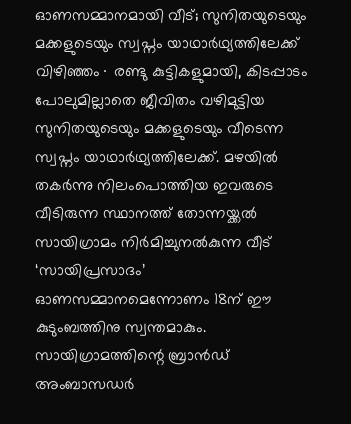ഓണസമ്മാനമായി വീട്; സുനിതയുടെയും മക്കളുടെയും സ്വപ്നം യാഥാർഥ്യത്തിലേക്ക്
വിഴിഞ്ഞം∙ രണ്ടു കുട്ടികളുമായി, കിടപ്പാടം പോലുമില്ലാതെ ജീവിതം വഴിമുട്ടിയ സുനിതയുടെയും മക്കളുടെയും വീടെന്ന സ്വപ്നം യാഥാർഥ്യത്തിലേക്ക്. മഴയിൽ തകർന്നു നിലംപൊത്തിയ ഇവരുടെ വീടിരുന്ന സ്ഥാനത്ത് തോന്നയ്ക്കൽ സായിഗ്രാമം നിർമിച്ചുനൽകുന്ന വീട് ‘സായിപ്രസാദം’ ഓണസമ്മാനമെന്നോണം 18ന് ഈ കുടുംബത്തിനു സ്വന്തമാകും. സായിഗ്രാമത്തിന്റെ ബ്രാൻഡ് അംബാസഡർ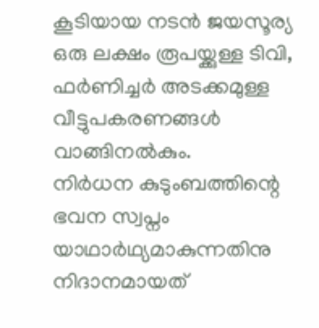കൂടിയായ നടൻ ജയസൂര്യ ഒരു ലക്ഷം രൂപയ്ക്കുള്ള ടിവി, ഫർണിച്ചർ അടക്കമുള്ള വീട്ടുപകരണങ്ങൾ വാങ്ങിനൽകും.
നിർധന കുടുംബത്തിന്റെ ഭവന സ്വപ്നം യാഥാർഥ്യമാകുന്നതിനു നിദാനമായത്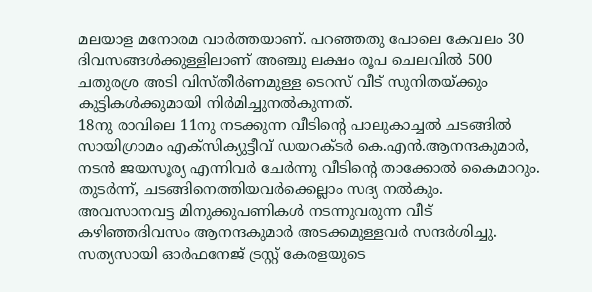മലയാള മനോരമ വാർത്തയാണ്. പറഞ്ഞതു പോലെ കേവലം 30 ദിവസങ്ങൾക്കുള്ളിലാണ് അഞ്ചു ലക്ഷം രൂപ ചെലവിൽ 500 ചതുരശ്ര അടി വിസ്തീർണമുള്ള ടെറസ് വീട് സുനിതയ്ക്കും കുട്ടികൾക്കുമായി നിർമിച്ചുനൽകുന്നത്.
18നു രാവിലെ 11നു നടക്കുന്ന വീടിന്റെ പാലുകാച്ചൽ ചടങ്ങിൽ സായിഗ്രാമം എക്സിക്യുട്ടീവ് ഡയറക്ടർ കെ.എൻ.ആനന്ദകുമാർ, നടൻ ജയസൂര്യ എന്നിവർ ചേർന്നു വീടിന്റെ താക്കോൽ കൈമാറും. തുടർന്ന്, ചടങ്ങിനെത്തിയവർക്കെല്ലാം സദ്യ നൽകും.
അവസാനവട്ട മിനുക്കുപണികൾ നടന്നുവരുന്ന വീട് കഴിഞ്ഞദിവസം ആനന്ദകുമാർ അടക്കമുള്ളവർ സന്ദർശിച്ചു. സത്യസായി ഓർഫനേജ് ട്രസ്റ്റ് കേരളയുടെ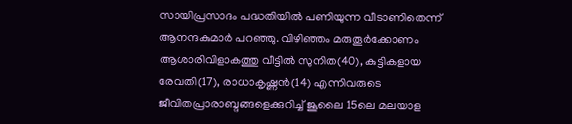സായിപ്രസാദം പദ്ധതിയിൽ പണിയുന്ന വീടാണിതെന്ന് ആനന്ദകുമാർ പറഞ്ഞു. വിഴിഞ്ഞം മരുതൂർക്കോണം ആശാരിവിളാകത്തു വീട്ടിൽ സുനിത(40), കുട്ടികളായ രേവതി(17), രാധാകൃഷ്ണൻ(14) എന്നിവരുടെ ജീവിതപ്രാരാബ്ദങ്ങളെക്കുറിച്ച് ജൂലൈ 15ലെ മലയാള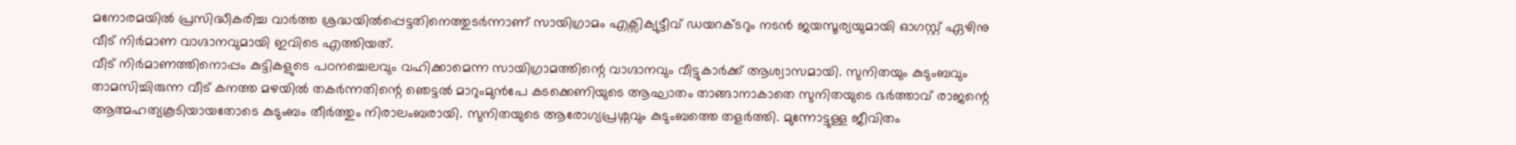മനോരമയിൽ പ്രസിദ്ധീകരിച്ച വാർത്ത ശ്രദ്ധയിൽപ്പെട്ടതിനെത്തുടർന്നാണ് സായിഗ്രാമം എക്സിക്യുട്ടീവ് ഡയറക്ടറും നടൻ ജയസൂര്യയുമായി ഓഗസ്റ്റ് ഏഴിനു വീട് നിർമാണ വാഗ്ദാനവുമായി ഇവിടെ എത്തിയത്.
വീട് നിർമാണത്തിനൊപ്പം കുട്ടികളുടെ പഠനച്ചെലവും വഹിക്കാമെന്ന സായിഗ്രാമത്തിന്റെ വാഗ്ദാനവും വീട്ടുകാർക്ക് ആശ്വാസമായി. സുനിതയും കുടുംബവും താമസിച്ചിരുന്ന വീട് കനത്ത മഴയിൽ തകർന്നതിന്റെ ഞെട്ടൽ മാറുംമുൻപേ കടക്കെണിയുടെ ആഘാതം താങ്ങാനാകാതെ സുനിതയുടെ ഭർത്താവ് രാജന്റെ ആത്മഹത്യകൂടിയായതോടെ കുടുംബം തീർത്തും നിരാലംബരായി. സുനിതയുടെ ആരോഗ്യപ്രശ്നവും കുടുംബത്തെ തളർത്തി. മുന്നോട്ടുള്ള ജീവിതം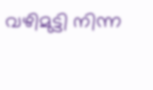വഴിമുട്ടി നിന്ന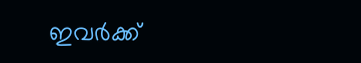ഇവർക്ക്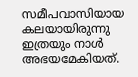സമീപവാസിയായ കലയായിരുന്നു ഇത്രയും നാൾ അഭയമേകിയത്.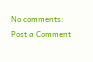No comments:
Post a Comment